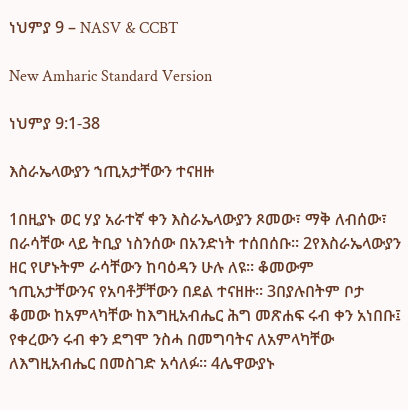ነህምያ 9 – NASV & CCBT

New Amharic Standard Version

ነህምያ 9:1-38

እስራኤላውያን ኀጢአታቸውን ተናዘዙ

1በዚያኑ ወር ሃያ አራተኛ ቀን እስራኤላውያን ጾመው፣ ማቅ ለብሰው፣ በራሳቸው ላይ ትቢያ ነስንሰው በአንድነት ተሰበሰቡ። 2የእስራኤላውያን ዘር የሆኑትም ራሳቸውን ከባዕዳን ሁሉ ለዩ። ቆመውም ኀጢአታቸውንና የአባቶቻቸውን በደል ተናዘዙ። 3በያሉበትም ቦታ ቆመው ከአምላካቸው ከእግዚአብሔር ሕግ መጽሐፍ ሩብ ቀን አነበቡ፤ የቀረውን ሩብ ቀን ደግሞ ንስሓ በመግባትና ለአምላካቸው ለእግዚአብሔር በመስገድ አሳለፉ። 4ሌዋውያኑ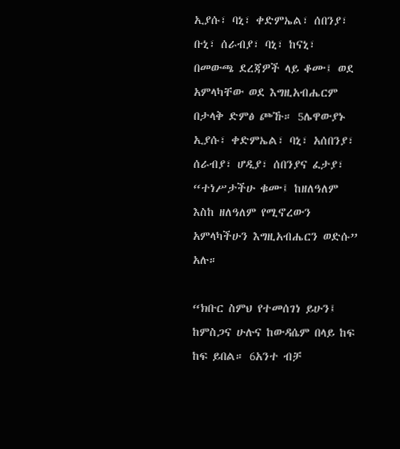ኢያሱ፣ ባኒ፣ ቀድምኤል፣ ሰበንያ፣ ቡኒ፣ ሰራብያ፣ ባኒ፣ ከናኒ፣ በመውጫ ደረጃዎች ላይ ቆሙ፤ ወደ አምላካቸው ወደ እግዚአብሔርም በታላቅ ድምፅ ጮኹ። 5ሌዋውያኑ ኢያሱ፣ ቀድምኤል፣ ባኒ፣ አሰበንያ፣ ሰራብያ፣ ሆዲያ፣ ሰበንያና ፈታያ፣ “ተነሥታችሁ ቁሙ፤ ከዘለዓለም እስከ ዘለዓለም የሚኖረውን አምላካችሁን እግዚአብሔርን ወድሱ” አሉ።

“ክቡር ስምህ የተመሰገነ ይሁን፤ ከምስጋና ሁሉና ከውዳሴም በላይ ከፍ ከፍ ይበል። 6አንተ ብቻ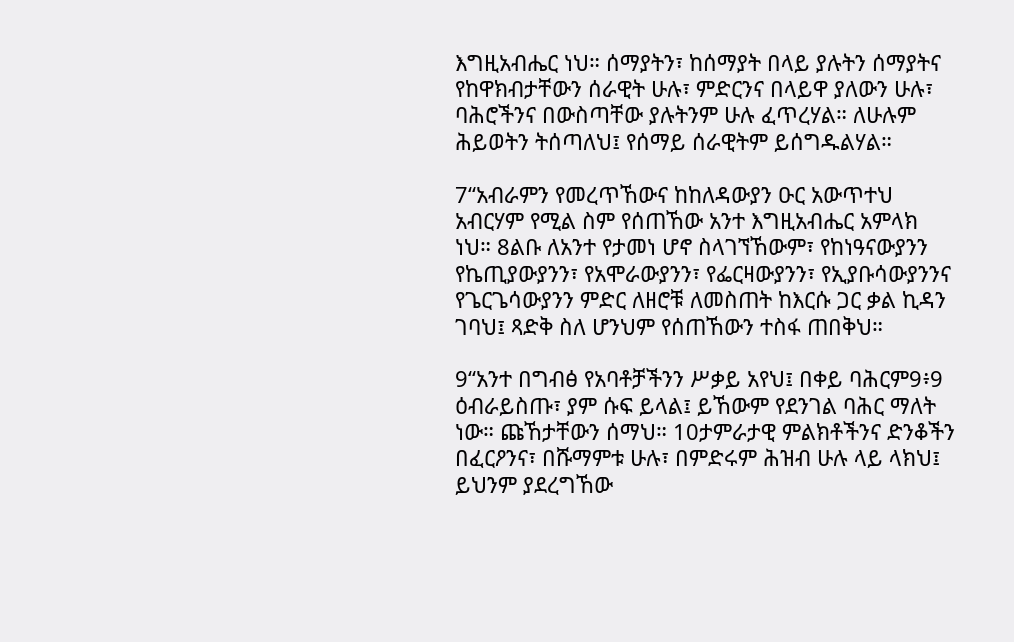እግዚአብሔር ነህ። ሰማያትን፣ ከሰማያት በላይ ያሉትን ሰማያትና የከዋክብታቸውን ሰራዊት ሁሉ፣ ምድርንና በላይዋ ያለውን ሁሉ፣ ባሕሮችንና በውስጣቸው ያሉትንም ሁሉ ፈጥረሃል። ለሁሉም ሕይወትን ትሰጣለህ፤ የሰማይ ሰራዊትም ይሰግዱልሃል።

7“አብራምን የመረጥኸውና ከከለዳውያን ዑር አውጥተህ አብርሃም የሚል ስም የሰጠኸው አንተ እግዚአብሔር አምላክ ነህ። 8ልቡ ለአንተ የታመነ ሆኖ ስላገኘኸውም፣ የከነዓናውያንን የኬጢያውያንን፣ የአሞራውያንን፣ የፌርዛውያንን፣ የኢያቡሳውያንንና የጌርጌሳውያንን ምድር ለዘሮቹ ለመስጠት ከእርሱ ጋር ቃል ኪዳን ገባህ፤ ጻድቅ ስለ ሆንህም የሰጠኸውን ተስፋ ጠበቅህ።

9“አንተ በግብፅ የአባቶቻችንን ሥቃይ አየህ፤ በቀይ ባሕርም9፥9 ዕብራይስጡ፣ ያም ሱፍ ይላል፤ ይኸውም የደንገል ባሕር ማለት ነው። ጩኸታቸውን ሰማህ። 10ታምራታዊ ምልክቶችንና ድንቆችን በፈርዖንና፣ በሹማምቱ ሁሉ፣ በምድሩም ሕዝብ ሁሉ ላይ ላክህ፤ ይህንም ያደረግኸው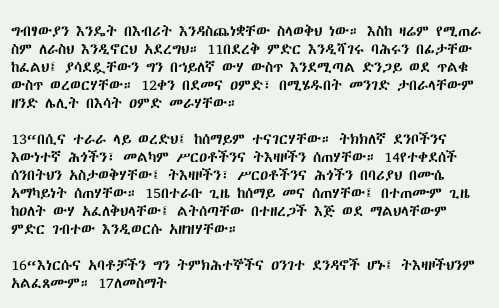ግብፃውያን እንዴት በእብሪት እንዳስጨነቋቸው ስላወቅህ ነው። እስከ ዛሬም የሚጠራ ስም ለራስህ እንዲኖርህ አደረግህ። 11በደረቅ ምድር እንዲሻገሩ ባሕሩን በፊታቸው ከፈልህ፤ ያሳደዷቸውን ግን በኀይለኛ ውሃ ውስጥ እንደሚጣል ድንጋይ ወደ ጥልቁ ውስጥ ወረወርሃቸው። 12ቀን በደመና ዐምድ፣ በሚሄዱበት መንገድ ታበራላቸውም ዘንድ ሌሊት በእሳት ዐምድ መራሃቸው።

13“በሲና ተራራ ላይ ወረድህ፤ ከሰማይም ተናገርሃቸው። ትክክለኛ ደንቦችንና እውነተኛ ሕጎችን፣ መልካም ሥርዐቶችንና ትእዛዞችን ሰጠሃቸው። 14የተቀደሰች ሰንበትህን አስታወቅሃቸው፤ ትእዛዞችን፣ ሥርዐቶችንና ሕጎችን በባሪያህ በሙሴ አማካይነት ሰጠሃቸው። 15በተራቡ ጊዜ ከሰማይ መና ሰጠሃቸው፤ በተጠሙም ጊዜ ከዐለት ውሃ አፈለቅህላቸው፤ ልትሰጣቸው በተዘረጋች እጅ ወደ ማልህላቸውም ምድር ገብተው እንዲወርሱ አዘዝሃቸው።

16“እነርሱና አባቶቻችን ግን ትምክሕተኞችና ዐንገተ ደንዳኖች ሆኑ፤ ትእዛዞችህንም አልፈጸሙም። 17ለመስማት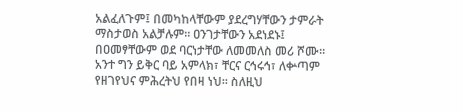አልፈለጉም፤ በመካከላቸውም ያደረግሃቸውን ታምራት ማስታወስ አልቻሉም። ዐንገታቸውን አደነደኑ፤ በዐመፃቸውም ወደ ባርነታቸው ለመመለስ መሪ ሾሙ። አንተ ግን ይቅር ባይ አምላክ፣ ቸርና ርኅሩኅ፣ ለቍጣም የዘገየህና ምሕረትህ የበዛ ነህ። ስለዚህ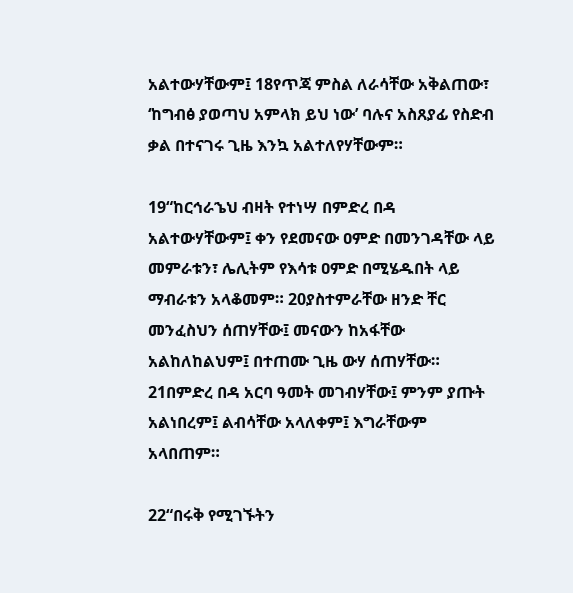አልተውሃቸውም፤ 18የጥጃ ምስል ለራሳቸው አቅልጠው፣ ‘ከግብፅ ያወጣህ አምላክ ይህ ነው’ ባሉና አስጸያፊ የስድብ ቃል በተናገሩ ጊዜ እንኳ አልተለየሃቸውም።

19“ከርኅራኄህ ብዛት የተነሣ በምድረ በዳ አልተውሃቸውም፤ ቀን የደመናው ዐምድ በመንገዳቸው ላይ መምራቱን፣ ሌሊትም የእሳቱ ዐምድ በሚሄዱበት ላይ ማብራቱን አላቆመም። 20ያስተምራቸው ዘንድ ቸር መንፈስህን ሰጠሃቸው፤ መናውን ከአፋቸው አልከለከልህም፤ በተጠሙ ጊዜ ውሃ ሰጠሃቸው። 21በምድረ በዳ አርባ ዓመት መገብሃቸው፤ ምንም ያጡት አልነበረም፤ ልብሳቸው አላለቀም፤ እግራቸውም አላበጠም።

22“በሩቅ የሚገኙትን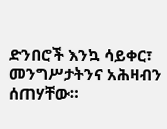ድንበሮች እንኳ ሳይቀር፣ መንግሥታትንና አሕዛብን ሰጠሃቸው።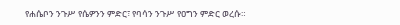የሐሴቦን ንጉሥ የሴዎንን ምድር፣ የባሳን ንጉሥ የዐግን ምድር ወረሱ።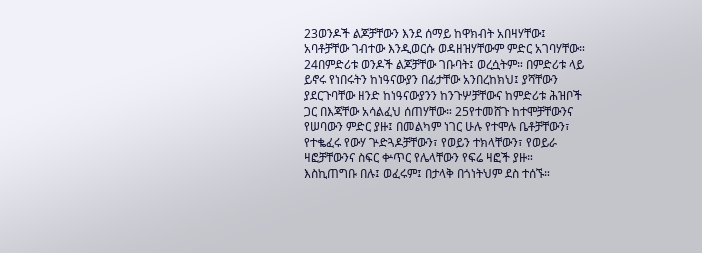23ወንዶች ልጆቻቸውን እንደ ሰማይ ከዋክብት አበዛሃቸው፤ አባቶቻቸው ገብተው እንዲወርሱ ወዳዘዝሃቸውም ምድር አገባሃቸው። 24በምድሪቱ ወንዶች ልጆቻቸው ገቡባት፤ ወረሷትም። በምድሪቱ ላይ ይኖሩ የነበሩትን ከነዓናውያን በፊታቸው አንበረከክህ፤ ያሻቸውን ያደርጉባቸው ዘንድ ከነዓናውያንን ከንጉሦቻቸውና ከምድሪቱ ሕዝቦች ጋር በእጃቸው አሳልፈህ ሰጠሃቸው። 25የተመሸጉ ከተሞቻቸውንና የሠባውን ምድር ያዙ፤ በመልካም ነገር ሁሉ የተሞሉ ቤቶቻቸውን፣ የተቈፈሩ የውሃ ጕድጓዶቻቸውን፣ የወይን ተክላቸውን፣ የወይራ ዛፎቻቸውንና ስፍር ቍጥር የሌላቸውን የፍሬ ዛፎች ያዙ። እስኪጠግቡ በሉ፤ ወፈሩም፤ በታላቅ በጎነትህም ደስ ተሰኙ።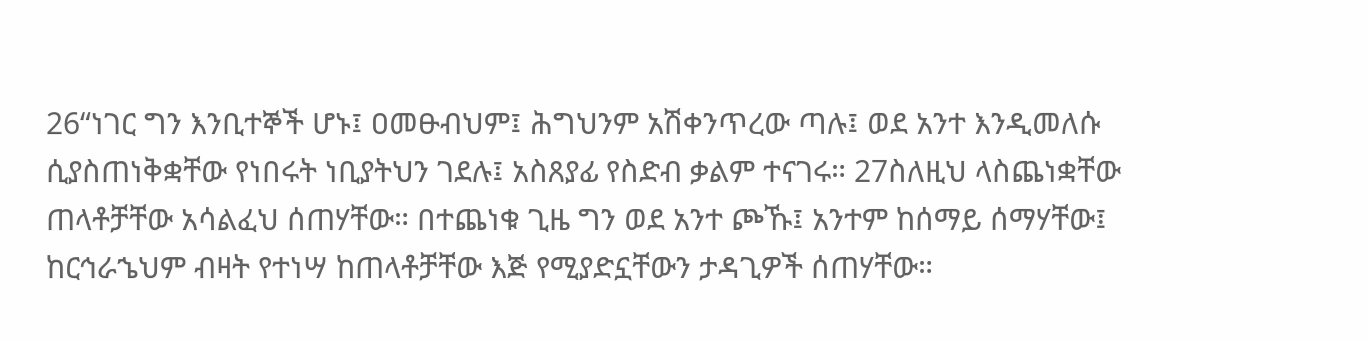26“ነገር ግን እንቢተኞች ሆኑ፤ ዐመፁብህም፤ ሕግህንም አሽቀንጥረው ጣሉ፤ ወደ አንተ እንዲመለሱ ሲያስጠነቅቋቸው የነበሩት ነቢያትህን ገደሉ፤ አስጸያፊ የስድብ ቃልም ተናገሩ። 27ስለዚህ ላስጨነቋቸው ጠላቶቻቸው አሳልፈህ ሰጠሃቸው። በተጨነቁ ጊዜ ግን ወደ አንተ ጮኹ፤ አንተም ከሰማይ ሰማሃቸው፤ ከርኅራኄህም ብዛት የተነሣ ከጠላቶቻቸው እጅ የሚያድኗቸውን ታዳጊዎች ሰጠሃቸው።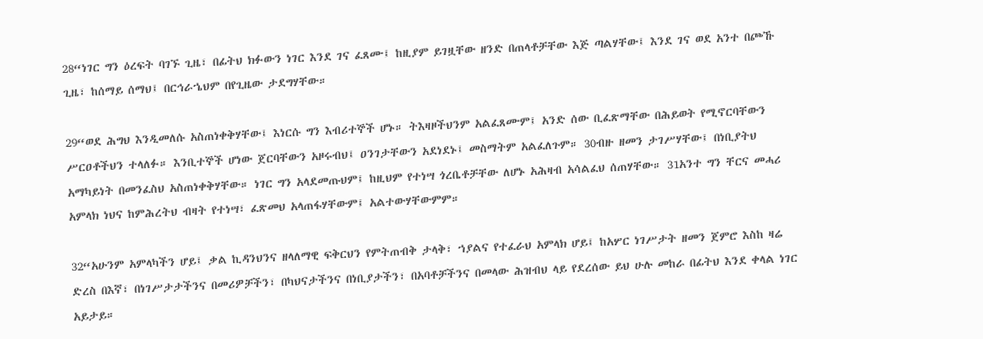28“ነገር ግን ዕረፍት ባገኙ ጊዜ፣ በፊትህ ክፉውን ነገር እንደ ገና ፈጸሙ፤ ከዚያም ይገዟቸው ዘንድ በጠላቶቻቸው እጅ ጣልሃቸው፤ እንደ ገና ወደ አንተ በጮኹ ጊዜ፣ ከሰማይ ሰማህ፤ በርኅራኄህም በየጊዜው ታደግሃቸው።

29“ወደ ሕግህ እንዲመለሱ አስጠነቀቅሃቸው፤ እነርሱ ግን እብሪተኞች ሆኑ። ትእዛዞችህንም አልፈጸሙም፤ አንድ ሰው ቢፈጽማቸው በሕይወት የሚኖርባቸውን ሥርዐቶችህን ተላለፉ። እንቢተኞች ሆነው ጀርባቸውን አዞሩብህ፤ ዐንገታቸውን አደነደኑ፤ መስማትም አልፈለጉም። 30ብዙ ዘመን ታገሥሃቸው፤ በነቢያትህ አማካይነት በመንፈስህ አስጠነቀቅሃቸው። ነገር ግን አላደመጡህም፤ ከዚህም የተነሣ ጎረቤቶቻቸው ለሆኑ አሕዛብ አሳልፈህ ሰጠሃቸው። 31አንተ ግን ቸርና መሓሪ አምላክ ነህና ከምሕረትህ ብዛት የተነሣ፣ ፈጽመህ አላጠፋሃቸውም፤ አልተውሃቸውምም።

32“አሁንም አምላካችን ሆይ፤ ቃል ኪዳንህንና ዘላለማዊ ፍቅርህን የምትጠብቅ ታላቅ፣ ኀያልና የተፈራህ አምላክ ሆይ፤ ከአሦር ነገሥታት ዘመን ጀምሮ እስከ ዛሬ ድረስ በእኛ፣ በነገሥታታችንና በመሪዎቻችን፣ በካህናታችንና በነቢያታችን፣ በአባቶቻችንና በመላው ሕዝብህ ላይ የደረሰው ይህ ሁሉ መከራ በፊትህ እንደ ቀላል ነገር አይታይ።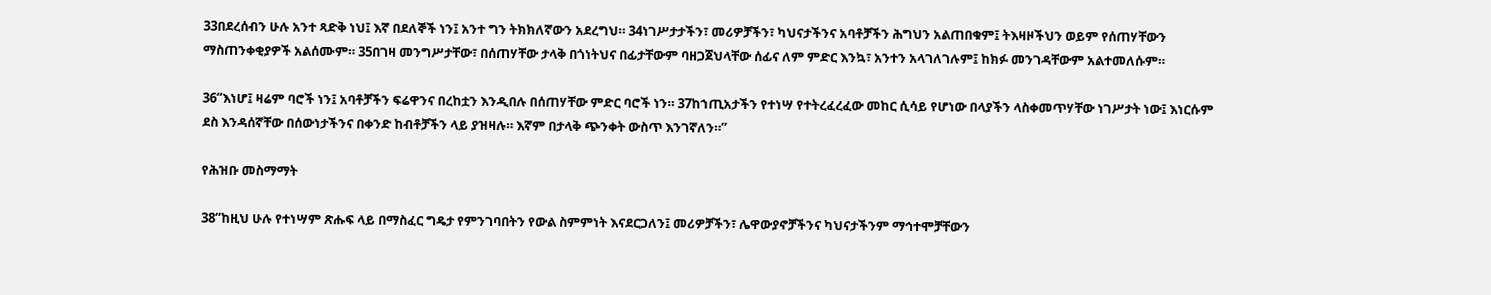33በደረሰብን ሁሉ አንተ ጻድቅ ነህ፤ እኛ በደለኞች ነን፤ አንተ ግን ትክክለኛውን አደረግህ። 34ነገሥታታችን፣ መሪዎቻችን፣ ካህናታችንና አባቶቻችን ሕግህን አልጠበቁም፤ ትእዛዞችህን ወይም የሰጠሃቸውን ማስጠንቀቂያዎች አልሰሙም። 35በገዛ መንግሥታቸው፣ በሰጠሃቸው ታላቅ በጎነትህና በፊታቸውም ባዘጋጀህላቸው ሰፊና ለም ምድር እንኳ፣ አንተን አላገለገሉም፤ ከክፉ መንገዳቸውም አልተመለሱም።

36“እነሆ፤ ዛሬም ባሮች ነን፤ አባቶቻችን ፍሬዋንና በረከቷን እንዲበሉ በሰጠሃቸው ምድር ባሮች ነን። 37ከኀጢአታችን የተነሣ የተትረፈረፈው መከር ሲሳይ የሆነው በላያችን ላስቀመጥሃቸው ነገሥታት ነው፤ እነርሱም ደስ እንዳሰኛቸው በሰውነታችንና በቀንድ ከብቶቻችን ላይ ያዝዛሉ። እኛም በታላቅ ጭንቀት ውስጥ እንገኛለን።”

የሕዝቡ መስማማት

38“ከዚህ ሁሉ የተነሣም ጽሑፍ ላይ በማስፈር ግዴታ የምንገባበትን የውል ስምምነት እናደርጋለን፤ መሪዎቻችን፣ ሌዋውያኖቻችንና ካህናታችንም ማኅተሞቻቸውን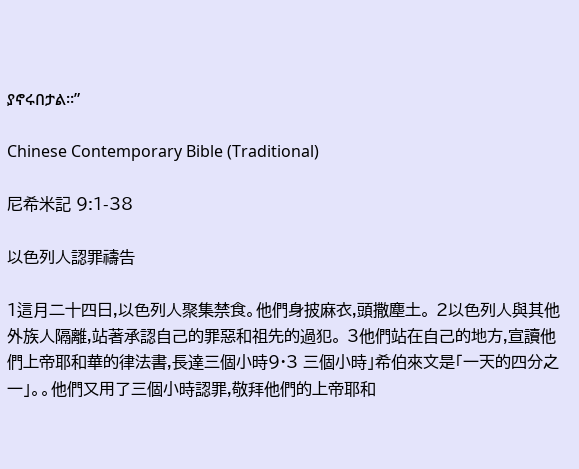ያኖሩበታል።”

Chinese Contemporary Bible (Traditional)

尼希米記 9:1-38

以色列人認罪禱告

1這月二十四日,以色列人聚集禁食。他們身披麻衣,頭撒塵土。 2以色列人與其他外族人隔離,站著承認自己的罪惡和祖先的過犯。 3他們站在自己的地方,宣讀他們上帝耶和華的律法書,長達三個小時9·3 三個小時」希伯來文是「一天的四分之一」。。他們又用了三個小時認罪,敬拜他們的上帝耶和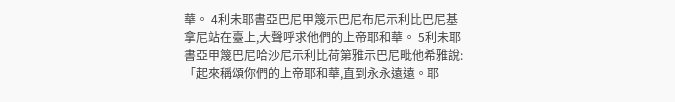華。 4利未耶書亞巴尼甲篾示巴尼布尼示利比巴尼基拿尼站在臺上,大聲呼求他們的上帝耶和華。 5利未耶書亞甲篾巴尼哈沙尼示利比荷第雅示巴尼毗他希雅說:「起來稱頌你們的上帝耶和華,直到永永遠遠。耶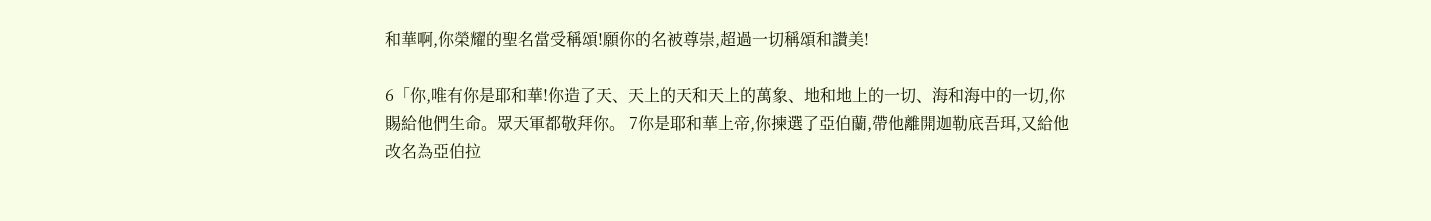和華啊,你榮耀的聖名當受稱頌!願你的名被尊崇,超過一切稱頌和讚美!

6「你,唯有你是耶和華!你造了天、天上的天和天上的萬象、地和地上的一切、海和海中的一切,你賜給他們生命。眾天軍都敬拜你。 7你是耶和華上帝,你揀選了亞伯蘭,帶他離開迦勒底吾珥,又給他改名為亞伯拉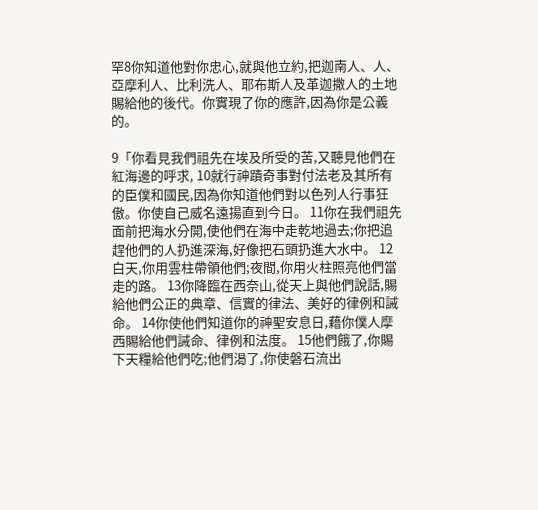罕8你知道他對你忠心,就與他立約,把迦南人、人、亞摩利人、比利洗人、耶布斯人及革迦撒人的土地賜給他的後代。你實現了你的應許,因為你是公義的。

9「你看見我們祖先在埃及所受的苦,又聽見他們在紅海邊的呼求, 10就行神蹟奇事對付法老及其所有的臣僕和國民,因為你知道他們對以色列人行事狂傲。你使自己威名遠揚直到今日。 11你在我們祖先面前把海水分開,使他們在海中走乾地過去;你把追趕他們的人扔進深海,好像把石頭扔進大水中。 12白天,你用雲柱帶領他們;夜間,你用火柱照亮他們當走的路。 13你降臨在西奈山,從天上與他們說話,賜給他們公正的典章、信實的律法、美好的律例和誡命。 14你使他們知道你的神聖安息日,藉你僕人摩西賜給他們誡命、律例和法度。 15他們餓了,你賜下天糧給他們吃;他們渴了,你使磐石流出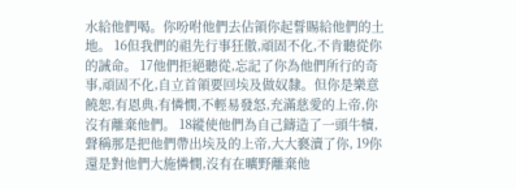水給他們喝。你吩咐他們去佔領你起誓賜給他們的土地。 16但我們的祖先行事狂傲,頑固不化,不肯聽從你的誡命。 17他們拒絕聽從,忘記了你為他們所行的奇事,頑固不化,自立首領要回埃及做奴隸。但你是樂意饒恕,有恩典,有憐憫,不輕易發怒,充滿慈愛的上帝,你沒有離棄他們。 18縱使他們為自己鑄造了一頭牛犢,聲稱那是把他們帶出埃及的上帝,大大褻瀆了你, 19你還是對他們大施憐憫,沒有在曠野離棄他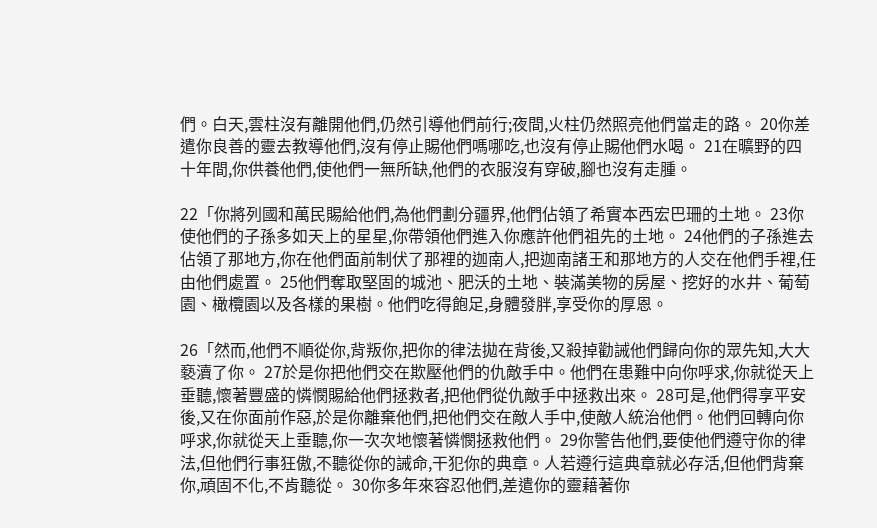們。白天,雲柱沒有離開他們,仍然引導他們前行;夜間,火柱仍然照亮他們當走的路。 20你差遣你良善的靈去教導他們,沒有停止賜他們嗎哪吃,也沒有停止賜他們水喝。 21在曠野的四十年間,你供養他們,使他們一無所缺,他們的衣服沒有穿破,腳也沒有走腫。

22「你將列國和萬民賜給他們,為他們劃分疆界,他們佔領了希實本西宏巴珊的土地。 23你使他們的子孫多如天上的星星,你帶領他們進入你應許他們祖先的土地。 24他們的子孫進去佔領了那地方,你在他們面前制伏了那裡的迦南人,把迦南諸王和那地方的人交在他們手裡,任由他們處置。 25他們奪取堅固的城池、肥沃的土地、裝滿美物的房屋、挖好的水井、葡萄園、橄欖園以及各樣的果樹。他們吃得飽足,身體發胖,享受你的厚恩。

26「然而,他們不順從你,背叛你,把你的律法拋在背後,又殺掉勸誡他們歸向你的眾先知,大大褻瀆了你。 27於是你把他們交在欺壓他們的仇敵手中。他們在患難中向你呼求,你就從天上垂聽,懷著豐盛的憐憫賜給他們拯救者,把他們從仇敵手中拯救出來。 28可是,他們得享平安後,又在你面前作惡,於是你離棄他們,把他們交在敵人手中,使敵人統治他們。他們回轉向你呼求,你就從天上垂聽,你一次次地懷著憐憫拯救他們。 29你警告他們,要使他們遵守你的律法,但他們行事狂傲,不聽從你的誡命,干犯你的典章。人若遵行這典章就必存活,但他們背棄你,頑固不化,不肯聽從。 30你多年來容忍他們,差遣你的靈藉著你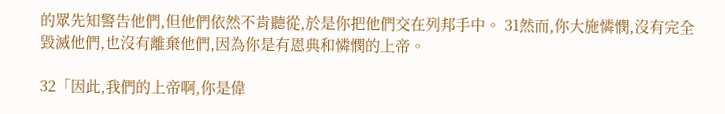的眾先知警告他們,但他們依然不肯聽從,於是你把他們交在列邦手中。 31然而,你大施憐憫,沒有完全毀滅他們,也沒有離棄他們,因為你是有恩典和憐憫的上帝。

32「因此,我們的上帝啊,你是偉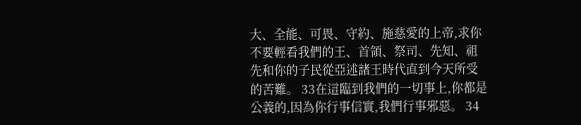大、全能、可畏、守約、施慈愛的上帝,求你不要輕看我們的王、首領、祭司、先知、祖先和你的子民從亞述諸王時代直到今天所受的苦難。 33在這臨到我們的一切事上,你都是公義的,因為你行事信實,我們行事邪惡。 34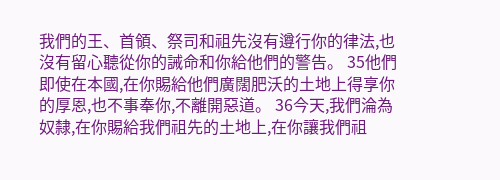我們的王、首領、祭司和祖先沒有遵行你的律法,也沒有留心聽從你的誡命和你給他們的警告。 35他們即使在本國,在你賜給他們廣闊肥沃的土地上得享你的厚恩,也不事奉你,不離開惡道。 36今天,我們淪為奴隸,在你賜給我們祖先的土地上,在你讓我們祖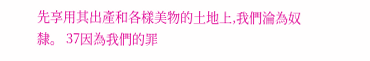先享用其出產和各樣美物的土地上,我們淪為奴隸。 37因為我們的罪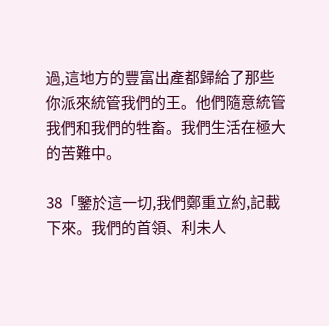過,這地方的豐富出產都歸給了那些你派來統管我們的王。他們隨意統管我們和我們的牲畜。我們生活在極大的苦難中。

38「鑒於這一切,我們鄭重立約,記載下來。我們的首領、利未人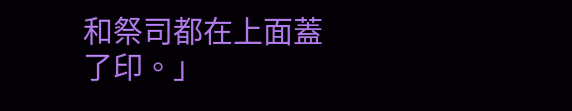和祭司都在上面蓋了印。」